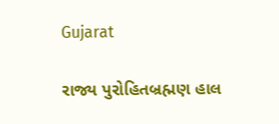Gujarat

રાજ્ય પુરોહિતબ્રહ્મણ હાલ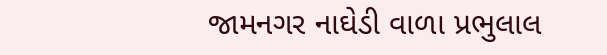જામનગર નાઘેડી વાળા પ્રભુલાલ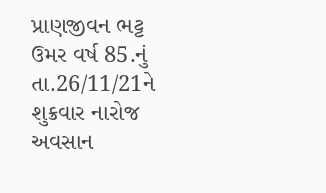પ્રાણજીવન ભટ્ટ ઉમર વર્ષ 85.નું તા.26/11/21ને શુક્રવાર નારોજ અવસાન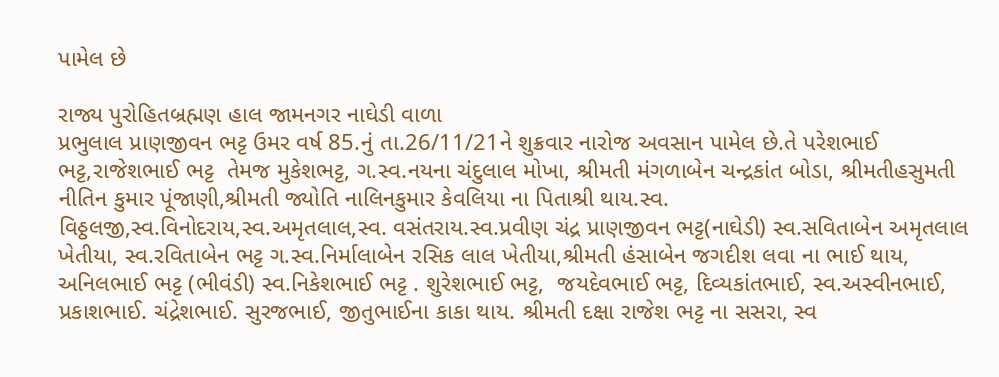પામેલ છે

રાજ્ય પુરોહિતબ્રહ્મણ હાલ જામનગર નાઘેડી વાળા
પ્રભુલાલ પ્રાણજીવન ભટ્ટ ઉમર વર્ષ 85.નું તા.26/11/21ને શુક્રવાર નારોજ અવસાન પામેલ છે.તે પરેશભાઈ ભટ્ટ,રાજેશભાઈ ભટ્ટ  તેમજ મુકેશભટ્ટ, ગ.સ્વ.નયના ચંદુલાલ મોખા, શ્રીમતી મંગળાબેન ચન્દ્રકાંત બોડા, શ્રીમતીહસુમતી નીતિન કુમાર પૂંજાણી,શ્રીમતી જ્યોતિ નાલિનકુમાર કેવલિયા ના પિતાશ્રી થાય.સ્વ. વિઠ્ઠલજી,સ્વ.વિનોદરાય,સ્વ.અમૃતલાલ,સ્વ. વસંતરાય.સ્વ.પ્રવીણ ચંદ્ર પ્રાણજીવન ભટ્ટ(નાઘેડી) સ્વ.સવિતાબેન અમૃતલાલ ખેતીયા, સ્વ.રવિતાબેન ભટ્ટ ગ.સ્વ.નિર્માલાબેન રસિક લાલ ખેતીયા,શ્રીમતી હંસાબેન જગદીશ લવા ના ભાઈ થાય, અનિલભાઈ ભટ્ટ (ભીવંડી) સ્વ.નિકેશભાઈ ભટ્ટ . શુરેશભાઈ ભટ્ટ,  જયદેવભાઈ ભટ્ટ, દિવ્યકાંતભાઈ, સ્વ.અસ્વીનભાઈ, પ્રકાશભાઈ. ચંદ્રેશભાઈ. સુરજભાઈ, જીતુભાઈના કાકા થાય. શ્રીમતી દક્ષા રાજેશ ભટ્ટ ના સસરા, સ્વ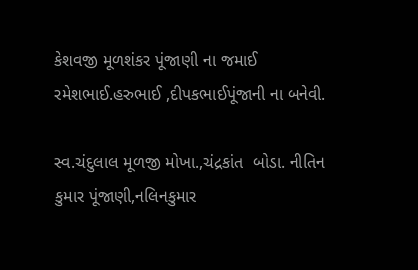કેશવજી મૂળશંકર પૂંજાણી ના જમાઈ
રમેશભાઈ.હરુભાઈ ,દીપકભાઈપૂંજાની ના બનેવી.

સ્વ.ચંદુલાલ મૂળજી મોખા.,ચંદ્રકાંત  બોડા. નીતિન કુમાર પૂંજાણી,નલિનકુમાર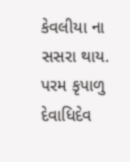કેવલીયા ના સસરા થાય.
પરમ કૃપાળુ દેવાધિદેવ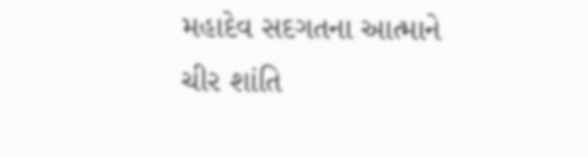મહાદેવ સદગતના આત્માને ચીર શાંતિ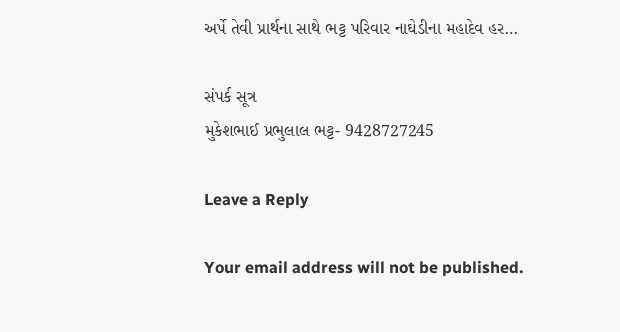અર્પે તેવી પ્રાર્થના સાથે ભટ્ટ પરિવાર નાઘેડીના મહાદેવ હર…

સંપર્ક સૂત્ર
મુકેશભાઈ પ્રભુલાલ ભટ્ટ- 9428727245

Leave a Reply

Your email address will not be published.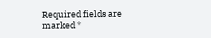Required fields are marked *